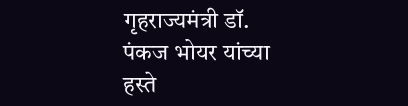गृहराज्यमंत्री डॉ. पंकज भोयर यांच्या हस्ते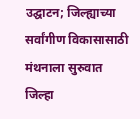उद्घाटन; जिल्ह्याच्या सर्वांगीण विकासासाठी मंथनाला सुरुवात
जिल्हा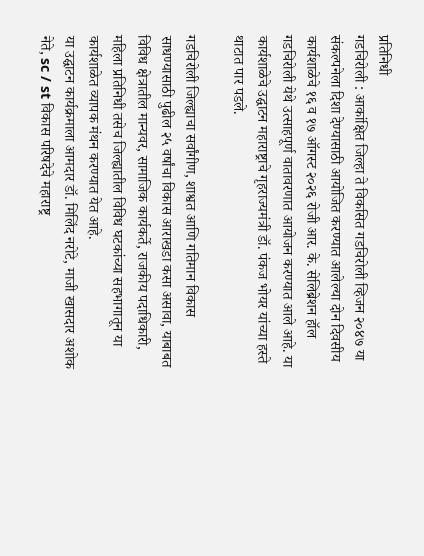प्रतिनिधी
गडचिरोली : आकांक्षित जिल्हा ते विकसित गडचिरोली व्हिजन २०४७ या संकल्पनेला दिशा देण्यासाठी आयोजित करण्यात आलेल्या दोन दिवसीय कार्यशाळेचे १६ व १७ ऑगस्ट २०२६ रोजी आर. के. सेलिब्रेशन हॉल गडचिरोली येथे उत्साहपूर्ण वातावरणात आयोजन करण्यात आले आहे. या कार्यशाळेचे उद्घाटन महाराष्ट्राचे गृहराज्यमंत्री डॉ. पंकज भोयर यांच्या हस्ते थाटात पार पडले.

गडचिरोली जिल्ह्याचा सर्वांगीण, शाश्वत आणि गतिमान विकास साधण्यासाठी पुढील २५ वर्षांचा विकास आराखडा कसा असावा, याबाबत विविध क्षेत्रातील मान्यवर, सामाजिक कार्यकर्ते, राजकीय पदाधिकारी, महिला प्रतिनिधी तसेच जिल्ह्यातील विविध घटकांच्या सहभागातून या कार्यशाळेत व्यापक मंथन करण्यात येत आहे.
या उद्घाटन कार्यक्रमाला आमदार डॉ. मिलिंद नरोटे, माजी खासदार अशोक नेते, sc / st विकास परिषदेचे महाराष्ट्र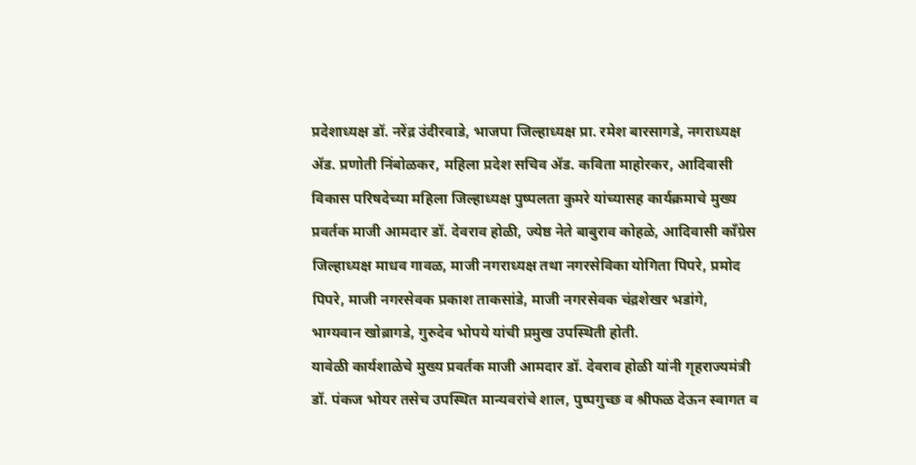प्रदेशाध्यक्ष डॉ. नरेंद्र उंदीरवाडे, भाजपा जिल्हाध्यक्ष प्रा. रमेश बारसागडे, नगराध्यक्ष ॲड. प्रणोती निंबोळकर, महिला प्रदेश सचिव ॲड. कविता माहोरकर, आदिवासी विकास परिषदेच्या महिला जिल्हाध्यक्ष पुष्पलता कुमरे यांच्यासह कार्यक्रमाचे मुख्य प्रवर्तक माजी आमदार डॉ. देवराव होळी, ज्येष्ठ नेते बाबुराव कोहळे, आदिवासी काँग्रेस जिल्हाध्यक्ष माधव गावळ, माजी नगराध्यक्ष तथा नगरसेविका योगिता पिपरे, प्रमोद पिपरे, माजी नगरसेवक प्रकाश ताकसांडे, माजी नगरसेवक चंद्रशेखर भडांगे, भाग्यवान खोब्रागडे, गुरुदेव भोपये यांची प्रमुख उपस्थिती होती.
यावेळी कार्यशाळेचे मुख्य प्रवर्तक माजी आमदार डॉ. देवराव होळी यांनी गृहराज्यमंत्री डॉ. पंकज भोयर तसेच उपस्थित मान्यवरांचे शाल, पुष्पगुच्छ व श्रीफळ देऊन स्वागत व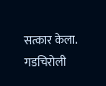सत्कार केला.
गडचिरोली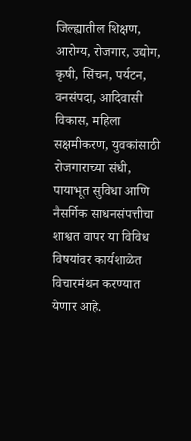जिल्ह्यातील शिक्षण, आरोग्य, रोजगार, उद्योग, कृषी, सिंचन, पर्यटन, वनसंपदा, आदिवासी विकास, महिला सक्षमीकरण, युवकांसाठी रोजगाराच्या संधी, पायाभूत सुविधा आणि नैसर्गिक साधनसंपत्तीचा शाश्वत वापर या विविध विषयांवर कार्यशाळेत विचारमंथन करण्यात येणार आहे.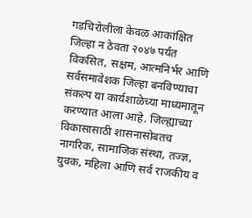गडचिरोलीला केवळ आकांक्षित जिल्हा न ठेवता २०४७ पर्यंत विकसित, सक्षम, आत्मनिर्भर आणि सर्वसमावेशक जिल्हा बनविण्याचा संकल्प या कार्यशाळेच्या माध्यमातून करण्यात आला आहे. जिल्ह्याच्या विकासासाठी शासनासोबतच नागरिक, सामाजिक संस्था, तज्ज्ञ, युवक, महिला आणि सर्व राजकीय व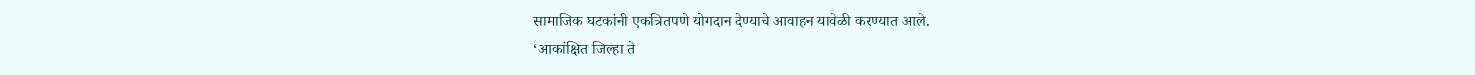सामाजिक घटकांनी एकत्रितपणे योगदान देण्याचे आवाहन यावेळी करण्यात आले.
‘आकांक्षित जिल्हा ते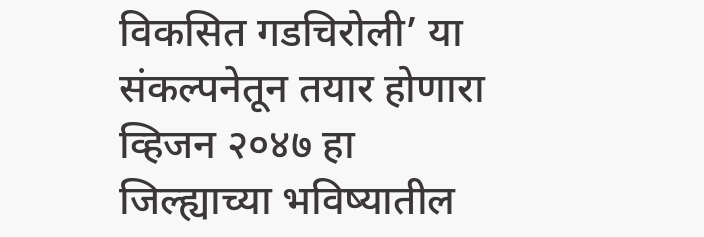विकसित गडचिरोली’ या संकल्पनेतून तयार होणारा व्हिजन २०४७ हा जिल्ह्याच्या भविष्यातील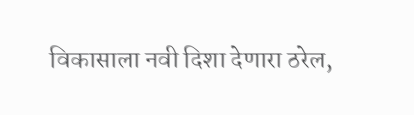विकासाला नवी दिशा देणारा ठरेल,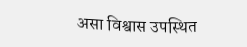असा विश्वास उपस्थित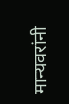मान्यवरांनी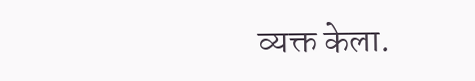व्यक्त केला.